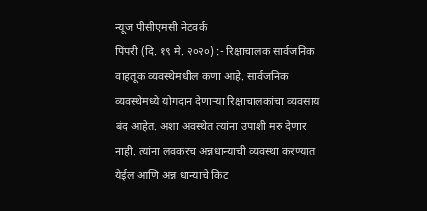न्यूज पीसीएमसी नेटवर्क
पिंपरी (दि. १९ मे. २०२०) :- रिक्षाचालक सार्वजनिक वाहतूक व्यवस्थेमधील कणा आहे. सार्वजनिक व्यवस्थेमध्ये योगदान देणाऱ्या रिक्षाचालकांचा व्यवसाय बंद आहेत. अशा अवस्थेत त्यांना उपाशी मरु देणार नाही. त्यांना लवकरच अन्नधान्याची व्यवस्था करण्यात येईल आणि अन्न धान्याचे किट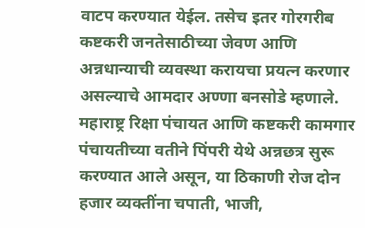वाटप करण्यात येईल. तसेच इतर गोरगरीब कष्टकरी जनतेसाठीच्या जेवण आणि अन्नधान्याची व्यवस्था करायचा प्रयत्न करणार असल्याचे आमदार अण्णा बनसोडे म्हणाले.
महाराष्ट्र रिक्षा पंचायत आणि कष्टकरी कामगार पंचायतीच्या वतीने पिंपरी येथे अन्नछत्र सुरू करण्यात आले असून, या ठिकाणी रोज दोन हजार व्यक्तींना चपाती, भाजी,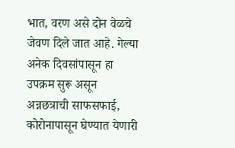भात, वरण असे दोन वेळचे जेवण दिले जात आहे. गेल्या अनेक दिवसांपासून हा उपक्रम सुरू असून अन्नछत्राची साफसफाई, कोरोनापासून घेण्यात येणारी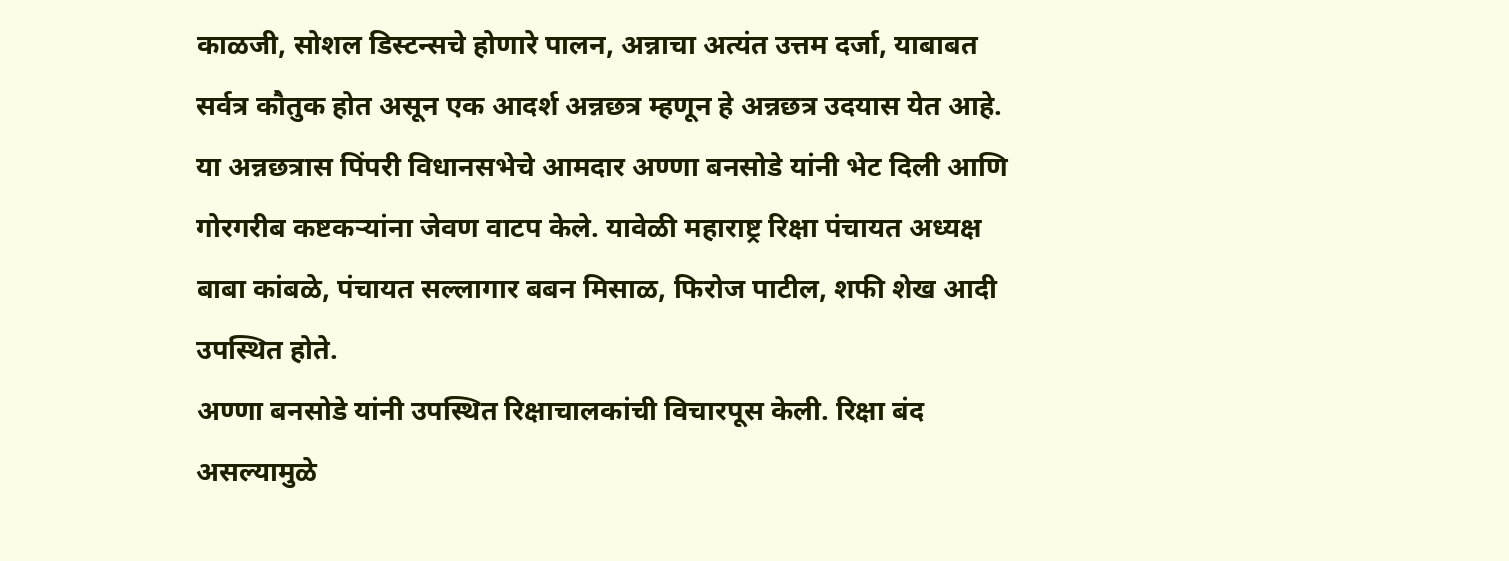काळजी, सोशल डिस्टन्सचे होणारे पालन, अन्नाचा अत्यंत उत्तम दर्जा, याबाबत सर्वत्र कौतुक होत असून एक आदर्श अन्नछत्र म्हणून हे अन्नछत्र उदयास येत आहे. या अन्नछत्रास पिंपरी विधानसभेचे आमदार अण्णा बनसोडे यांनी भेट दिली आणि गोरगरीब कष्टकऱ्यांना जेवण वाटप केले. यावेळी महाराष्ट्र रिक्षा पंचायत अध्यक्ष बाबा कांबळे, पंचायत सल्लागार बबन मिसाळ, फिरोज पाटील, शफी शेख आदी उपस्थित होते.
अण्णा बनसोडे यांनी उपस्थित रिक्षाचालकांची विचारपूस केली. रिक्षा बंद असल्यामुळे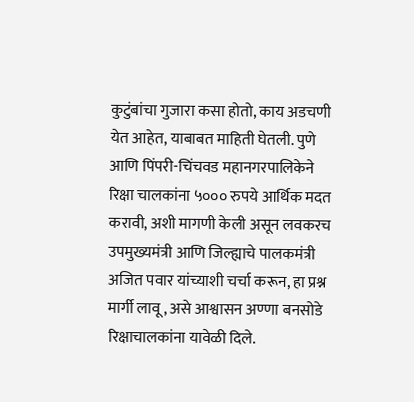कुटुंबांचा गुजारा कसा होतो, काय अडचणी येत आहेत, याबाबत माहिती घेतली. पुणे आणि पिंपरी-चिंचवड महानगरपालिकेने रिक्षा चालकांना ५००० रुपये आर्थिक मदत करावी, अशी मागणी केली असून लवकरच उपमुख्यमंत्री आणि जिल्ह्याचे पालकमंत्री अजित पवार यांच्याशी चर्चा करून, हा प्रश्न मार्गी लावू, असे आश्वासन अण्णा बनसोडे रिक्षाचालकांना यावेळी दिले.